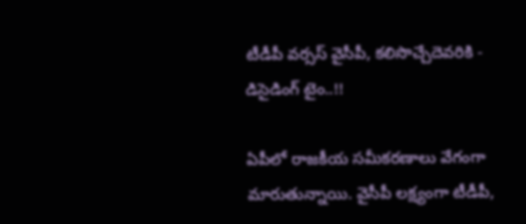టీడీపీ వర్సస్ వైసీపీ, కలిసొచ్చేదెవరికి - డిసైడింగ్ టైం..!!

ఏపీలో రాజకీయ సమీకరణాలు వేగంగా మారుతున్నాయి. వైసీపీ లక్ష్యంగా టీడీపీ,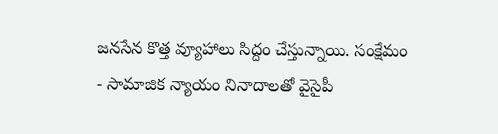జనసేన కొత్త వ్యూహాలు సిద్దం చేస్తున్నాయి. సంక్షేమం - సామాజిక న్యాయం నినాదాలతో వైసైపీ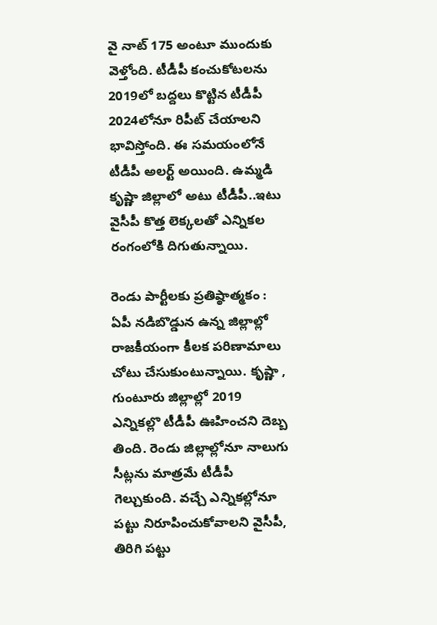వై నాట్ 175 అంటూ ముందుకు వెళ్తోంది. టీడీపీ కంచుకోటలను 2019లో బద్దలు కొట్టిన టీడీపీ 2024లోనూ రిపీట్ చేయాలని భావిస్తోంది. ఈ సమయంలోనే టీడీపీ అలర్ట్ అయింది. ఉమ్మడి కృష్ణా జిల్లాలో అటు టీడీపీ..ఇటు వైసీపీ కొత్త లెక్కలతో ఎన్నికల రంగంలోకి దిగుతున్నాయి.

రెండు పార్టీలకు ప్రతిష్ఠాత్మకం : ఏపీ నడిబొడ్డున ఉన్న జిల్లాల్లో రాజకీయంగా కీలక పరిణామాలు చోటు చేసుకుంటున్నాయి. కృష్ణా , గుంటూరు జిల్లాల్లో 2019 ఎన్నికల్లొ టీడీపీ ఊహించని దెబ్బ తింది. రెండు జిల్లాల్లోనూ నాలుగు సీట్లను మాత్రమే టీడీపీ గెల్చుకుంది. వచ్చే ఎన్నికల్లోనూ పట్టు నిరూపించుకోవాలని వైసీపీ, తిరిగి పట్టు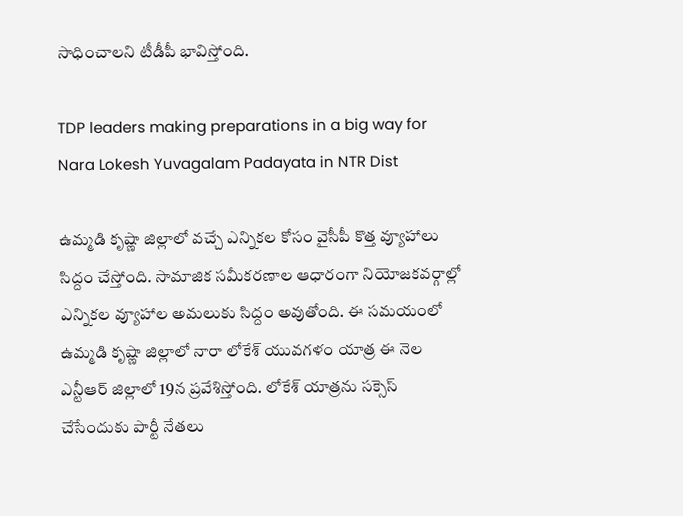సాధించాలని టీడీపీ భావిస్తోంది.

TDP leaders making preparations in a big way for Nara Lokesh Yuvagalam Padayata in NTR Dist

ఉమ్మడి కృష్ణా జిల్లాలో వచ్చే ఎన్నికల కోసం వైసీపీ కొత్త వ్యూహాలు సిద్దం చేస్తోంది. సామాజిక సమీకరణాల ఆధారంగా నియోజకవర్గాల్లో ఎన్నికల వ్యూహాల అమలుకు సిద్దం అవుతోంది. ఈ సమయంలో ఉమ్మడి కృష్ణా జిల్లాలో నారా లోకేశ్ యువగళం యాత్ర ఈ నెల ఎన్టీఆర్ జిల్లాలో 19న ప్రవేశిస్తోంది. లోకేశ్ యాత్రను సక్సెస్ చేసేందుకు పార్టీ నేతలు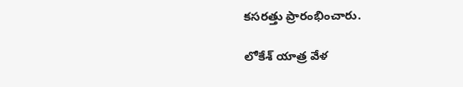కసరత్తు ప్రారంభించారు.

లోకేశ్ యాత్ర వేళ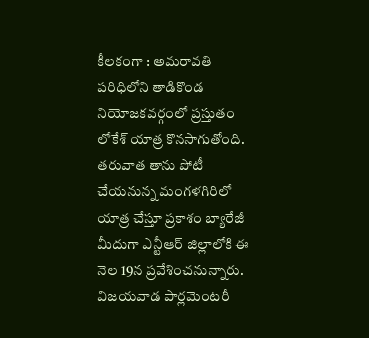కీలకంగా : అమరావతి పరిధిలోని తాడికొండ నియోజకవర్గంలో ప్రస్తుతం లోకేశ్ యాత్ర కొనసాగుతోంది. తరువాత తాను పోటీ చేయనున్న మంగళగిరిలో యాత్ర చేస్తూ ప్రకాశం బ్యారేజీ మీదుగా ఎన్టీఆర్ జిల్లాలోకి ఈ నెల 19న ప్రవేశించనున్నారు. విజయవాడ పార్లమెంటరీ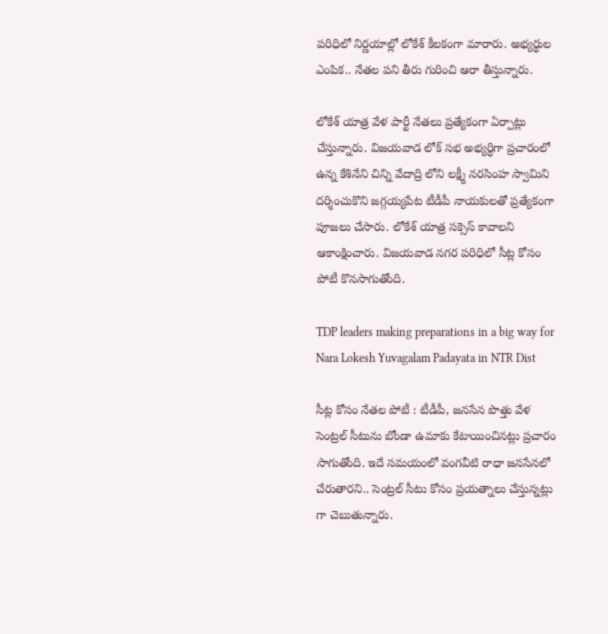పరిధిలో నిర్ణయాల్లో లోకేశ్ కీలకంగా మారారు. అభ్యర్ధుల ఎంపిక.. నేతల పని తీరు గురించి ఆరా తీస్తున్నారు.

లోకేశ్ యాత్ర వేళ పార్టీ నేతలు ప్రత్యేకంగా ఏర్పాట్లు చేస్తున్నారు. విజయవాడ లోక్ సభ అభ్యర్ధిగా ప్రచారంలో ఉన్న కేశినేని చిన్ని వేదాద్రి లోని లక్ష్మీ నరసింహ స్వామిని దర్శించుకొని జగ్గయ్యపేట టీడీపీ నాయకులతో ప్రత్యేకంగా పూజలు చేసారు. లోకేశ్ యాత్ర సక్సెస్ కావాలని ఆకాంక్షించారు. విజయవాడ నగర పరిధిలో సీట్ల కోసం పోటీ కొనసాగుతోంది.

TDP leaders making preparations in a big way for Nara Lokesh Yuvagalam Padayata in NTR Dist

సీట్ల కోసం నేతల పోటీ : టీడీపీ, జనసేన పొత్తు వేళ సెంట్రల్ సీటును బోండా ఉమాకు కేటాయించినట్లు ప్రచారం సాగుతోంది. ఇదే సమయంలో వంగవీటి రాధా జనసేనలో చేరుతారని.. సెంట్రల్ సీటు కోసం ప్రయత్నాలు చేస్తున్నట్లు గా చెబుతున్నారు.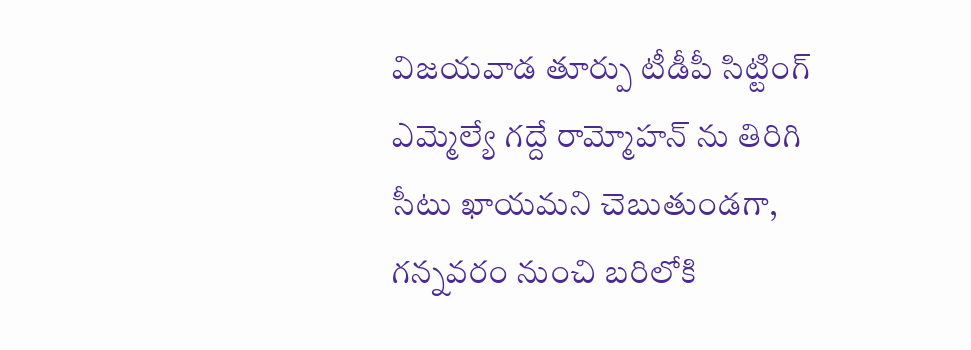విజయవాడ తూర్పు టీడీపీ సిట్టింగ్ ఎమ్మెల్యే గద్దే రామ్మోహన్ ను తిరిగి సీటు ఖాయమని చెబుతుండగా, గన్నవరం నుంచి బరిలోకి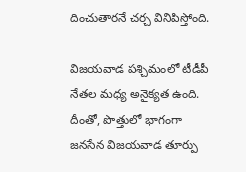దించుతారనే చర్చ వినిపిస్తోంది.

విజయవాడ పశ్చిమంలో టీడీపీ నేతల మధ్య అనైక్యత ఉంది. దీంతో, పొత్తులో భాగంగా జనసేన విజయవాడ తూర్పు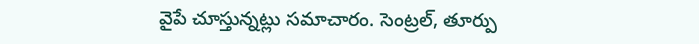వైపే చూస్తున్నట్లు సమాచారం. సెంట్రల్, తూర్పు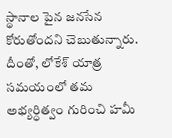స్థానాల పైన జనసేన కోరుతోందని చెబుతున్నారు. దీంతో, లోకేశ్ యాత్ర సమయంలో తమ అభ్యర్ధిత్వం గురించి హమీ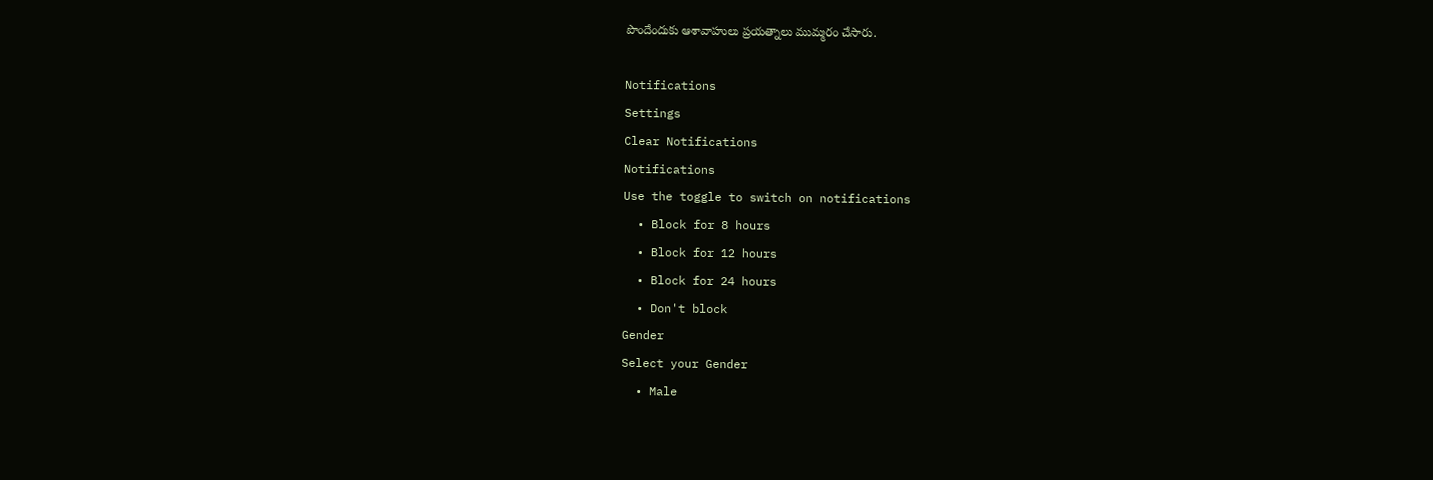పొందేందుకు ఆశావాహులు ప్రయత్నాలు ముమ్మరం చేసారు.

Notifications
Settings
Clear Notifications
Notifications
Use the toggle to switch on notifications
  • Block for 8 hours
  • Block for 12 hours
  • Block for 24 hours
  • Don't block
Gender
Select your Gender
  • Male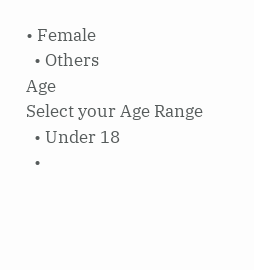• Female
  • Others
Age
Select your Age Range
  • Under 18
  •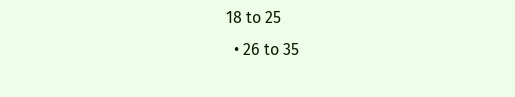18 to 25
  • 26 to 35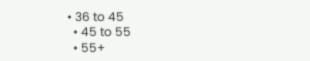• 36 to 45
  • 45 to 55
  • 55+